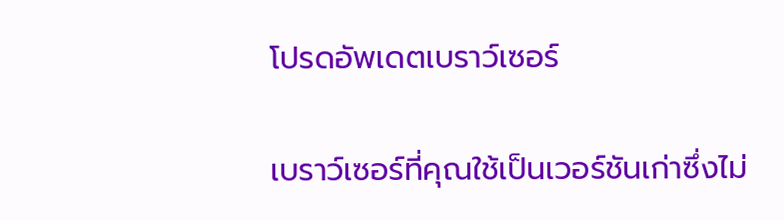โปรดอัพเดตเบราว์เซอร์

เบราว์เซอร์ที่คุณใช้เป็นเวอร์ชันเก่าซึ่งไม่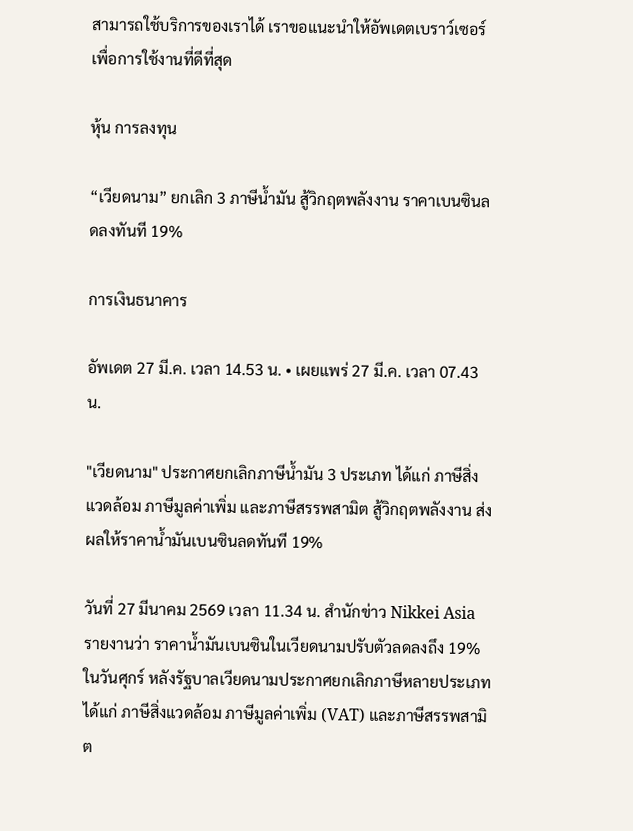สามารถใช้บริการของเราได้ เราขอแนะนำให้อัพเดตเบราว์เซอร์เพื่อการใช้งานที่ดีที่สุด

หุ้น การลงทุน

“เวียดนาม” ยกเลิก 3 ภาษีน้ำมัน สู้วิกฤตพลังงาน ราคาเบนซินลดลงทันที 19%

การเงินธนาคาร

อัพเดต 27 มี.ค. เวลา 14.53 น. • เผยแพร่ 27 มี.ค. เวลา 07.43 น.

"เวียดนาม" ประกาศยกเลิกภาษีน้ำมัน 3 ประเภท ได้แก่ ภาษีสิ่งแวดล้อม ภาษีมูลค่าเพิ่ม และภาษีสรรพสามิต สู้วิกฤตพลังงาน ส่งผลให้ราคาน้ำมันเบนซินลดทันที 19%

วันที่ 27 มีนาคม 2569 เวลา 11.34 น. สำนักข่าว Nikkei Asia รายงานว่า ราคาน้ำมันเบนซินในเวียดนามปรับตัวลดลงถึง 19% ในวันศุกร์ หลังรัฐบาลเวียดนามประกาศยกเลิกภาษีหลายประเภท ได้แก่ ภาษีสิ่งแวดล้อม ภาษีมูลค่าเพิ่ม (VAT) และภาษีสรรพสามิต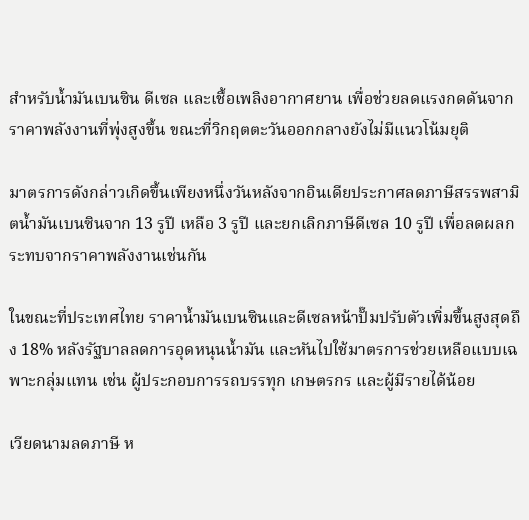สำหรับน้ำมันเบนซิน ดีเซล และเชื้อเพลิงอากาศยาน เพื่อช่วยลดแรงกดดันจากราคาพลังงานที่พุ่งสูงขึ้น ขณะที่วิกฤตตะวันออกกลางยังไม่มีแนวโน้มยุติ

มาตรการดังกล่าวเกิดขึ้นเพียงหนึ่งวันหลังจากอินเดียประกาศลดภาษีสรรพสามิตน้ำมันเบนซินจาก 13 รูปี เหลือ 3 รูปี และยกเลิกภาษีดีเซล 10 รูปี เพื่อลดผลกระทบจากราคาพลังงานเช่นกัน

ในขณะที่ประเทศไทย ราคาน้ำมันเบนซินและดีเซลหน้าปั๊มปรับตัวเพิ่มขึ้นสูงสุดถึง 18% หลังรัฐบาลลดการอุดหนุนน้ำมัน และหันไปใช้มาตรการช่วยเหลือแบบเฉพาะกลุ่มแทน เช่น ผู้ประกอบการรถบรรทุก เกษตรกร และผู้มีรายได้น้อย

เวียดนามลดภาษี ห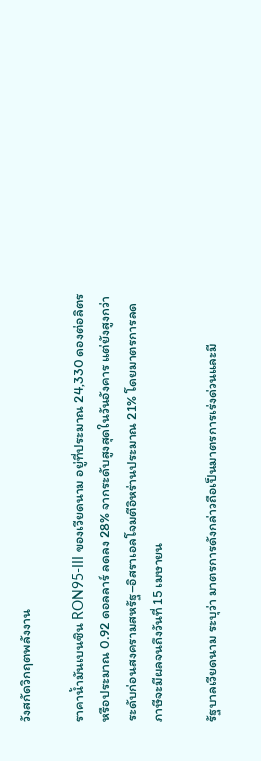วังสกัดวิกฤตพลังงาน

ราคาน้ำมันเบนซิน RON95-III ของเวียดนาม อยู่ที่ประมาณ 24,330 ดองต่อลิตร หรือประมาณ 0.92 ดอลลาร์ ลดลง 28% จากระดับสูงสุดในวันอังคาร แต่ยังสูงกว่าระดับก่อนสงครามสหรัฐ–อิสราเอลโจมตีอิหร่านประมาณ 21% โดยมาตรการลดภาษีจะมีผลจนถึงวันที่ 15 เมษายน

รัฐบาลเวียดนาม ระบุว่า มาตรการดังกล่าวถือเป็นมาตรการเร่งด่วนและมี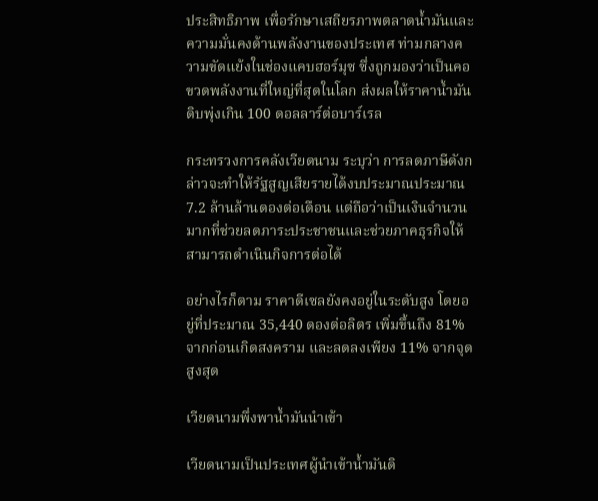ประสิทธิภาพ เพื่อรักษาเสถียรภาพตลาดน้ำมันและความมั่นคงด้านพลังงานของประเทศ ท่ามกลางความขัดแย้งในช่องแคบฮอร์มุซ ซึ่งถูกมองว่าเป็นคอขวดพลังงานที่ใหญ่ที่สุดในโลก ส่งผลให้ราคาน้ำมันดิบพุ่งเกิน 100 ดอลลาร์ต่อบาร์เรล

กระทรวงการคลังเวียดนาม ระบุว่า การลดภาษีดังกล่าวจะทำให้รัฐสูญเสียรายได้งบประมาณประมาณ 7.2 ล้านล้านดองต่อเดือน แต่ถือว่าเป็นเงินจำนวนมากที่ช่วยลดภาระประชาชนและช่วยภาคธุรกิจให้สามารถดำเนินกิจการต่อได้

อย่างไรก็ตาม ราคาดีเซลยังคงอยู่ในระดับสูง โดยอยู่ที่ประมาณ 35,440 ดองต่อลิตร เพิ่มขึ้นถึง 81% จากก่อนเกิดสงคราม และลดลงเพียง 11% จากจุดสูงสุด

เวียดนามพึ่งพาน้ำมันนำเข้า

เวียดนามเป็นประเทศผู้นำเข้าน้ำมันดิ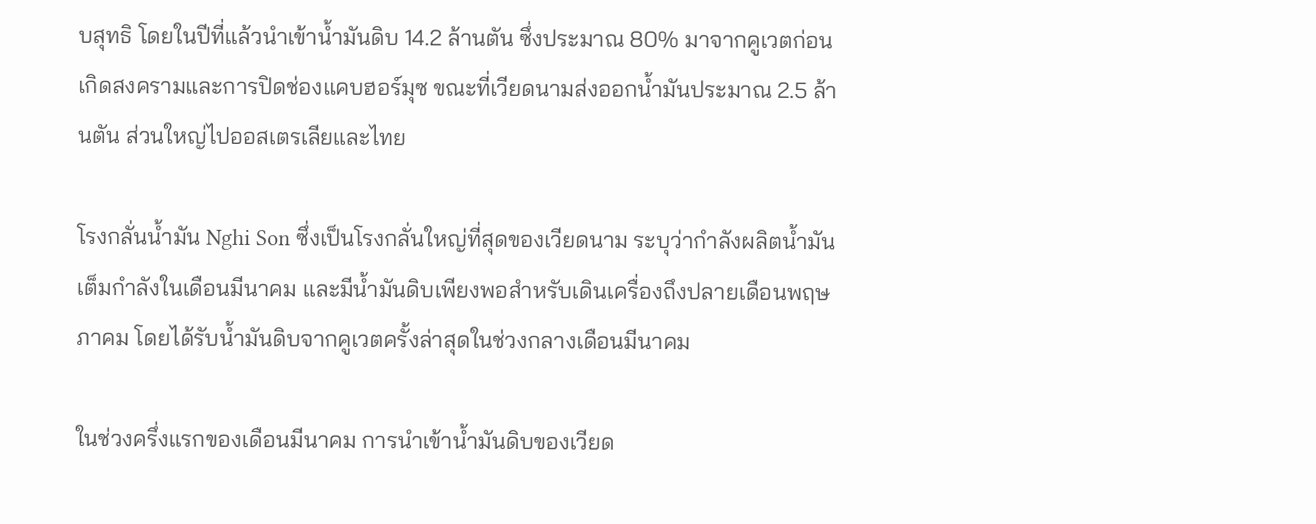บสุทธิ โดยในปีที่แล้วนำเข้าน้ำมันดิบ 14.2 ล้านตัน ซึ่งประมาณ 80% มาจากคูเวตก่อนเกิดสงครามและการปิดช่องแคบฮอร์มุซ ขณะที่เวียดนามส่งออกน้ำมันประมาณ 2.5 ล้านตัน ส่วนใหญ่ไปออสเตรเลียและไทย

โรงกลั่นน้ำมัน Nghi Son ซึ่งเป็นโรงกลั่นใหญ่ที่สุดของเวียดนาม ระบุว่ากำลังผลิตน้ำมันเต็มกำลังในเดือนมีนาคม และมีน้ำมันดิบเพียงพอสำหรับเดินเครื่องถึงปลายเดือนพฤษภาคม โดยได้รับน้ำมันดิบจากคูเวตครั้งล่าสุดในช่วงกลางเดือนมีนาคม

ในช่วงครึ่งแรกของเดือนมีนาคม การนำเข้าน้ำมันดิบของเวียด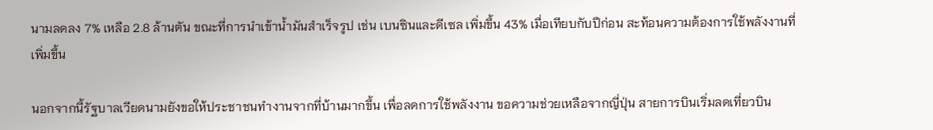นามลดลง 7% เหลือ 2.8 ล้านตัน ขณะที่การนำเข้าน้ำมันสำเร็จรูป เช่น เบนซินและดีเซล เพิ่มขึ้น 43% เมื่อเทียบกับปีก่อน สะท้อนความต้องการใช้พลังงานที่เพิ่มขึ้น

นอกจากนี้รัฐบาลเวียดนามยังขอให้ประชาชนทำงานจากที่บ้านมากขึ้น เพื่อลดการใช้พลังงาน ขอความช่วยเหลือจากญี่ปุ่น สายการบินเริ่มลดเที่ยวบิน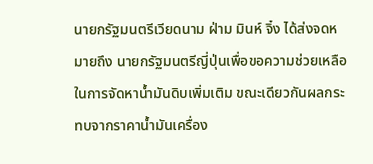นายกรัฐมนตรีเวียดนาม ฝ่าม มินห์ จิ๋ง ได้ส่งจดหมายถึง นายกรัฐมนตรีญี่ปุ่นเพื่อขอความช่วยเหลือในการจัดหาน้ำมันดิบเพิ่มเติม ขณะเดียวกันผลกระทบจากราคาน้ำมันเครื่อง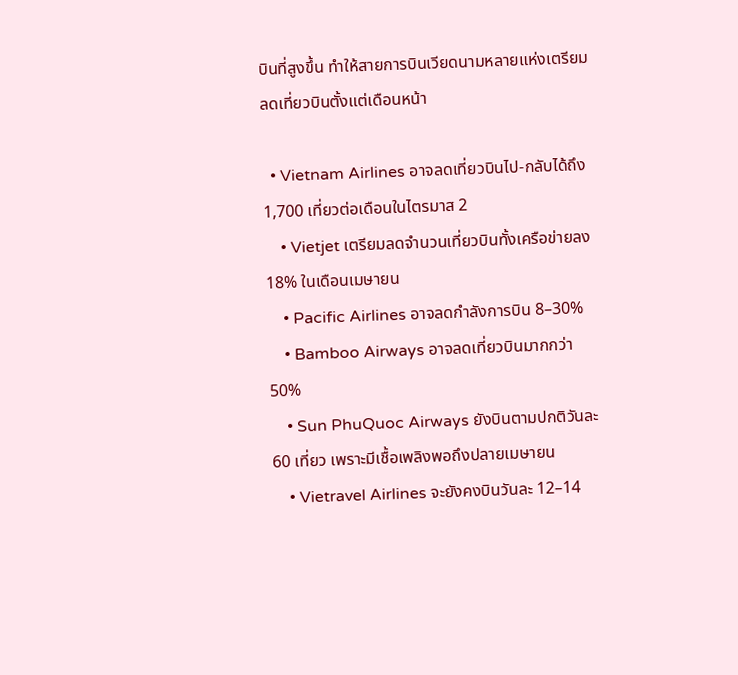บินที่สูงขึ้น ทำให้สายการบินเวียดนามหลายแห่งเตรียมลดเที่ยวบินตั้งแต่เดือนหน้า

  • Vietnam Airlines อาจลดเที่ยวบินไป-กลับได้ถึง 1,700 เที่ยวต่อเดือนในไตรมาส 2
    • Vietjet เตรียมลดจำนวนเที่ยวบินทั้งเครือข่ายลง 18% ในเดือนเมษายน
    • Pacific Airlines อาจลดกำลังการบิน 8–30%
    • Bamboo Airways อาจลดเที่ยวบินมากกว่า 50%
    • Sun PhuQuoc Airways ยังบินตามปกติวันละ 60 เที่ยว เพราะมีเชื้อเพลิงพอถึงปลายเมษายน
    • Vietravel Airlines จะยังคงบินวันละ 12–14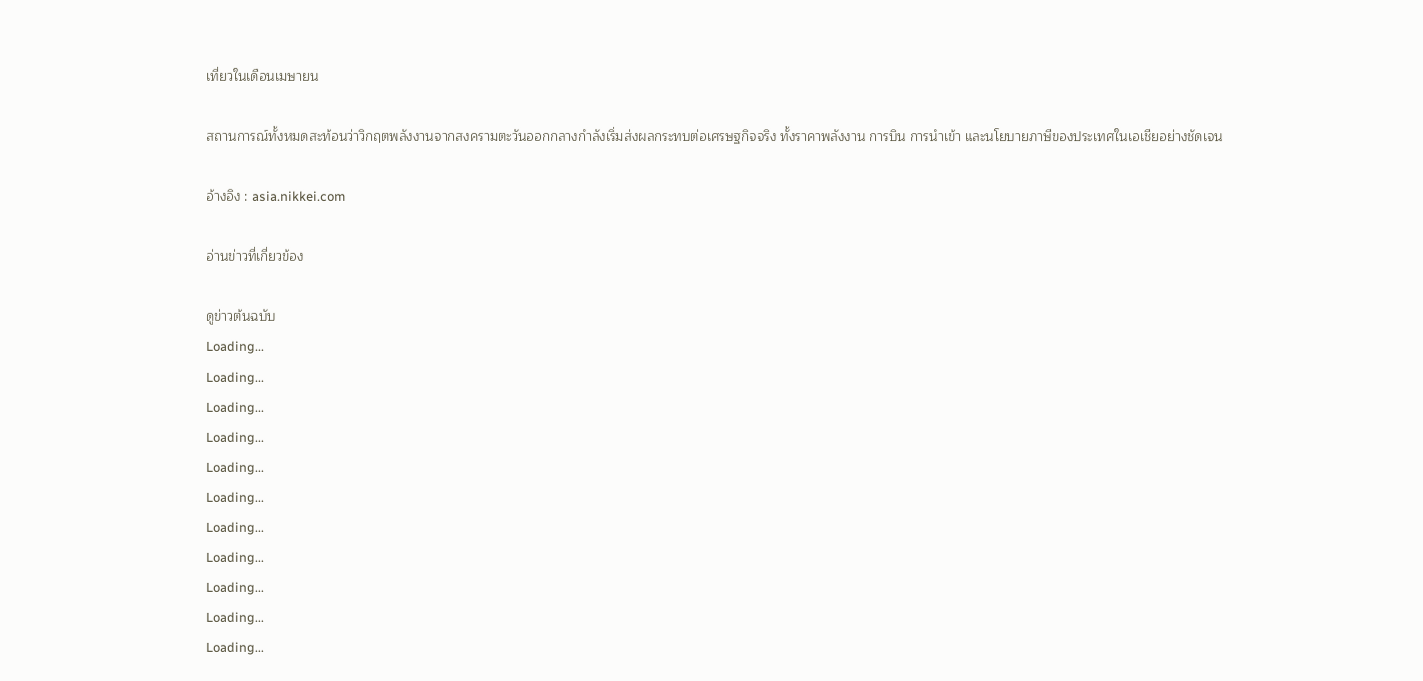เที่ยวในเดือนเมษายน

สถานการณ์ทั้งหมดสะท้อนว่าวิกฤตพลังงานจากสงครามตะวันออกกลางกำลังเริ่มส่งผลกระทบต่อเศรษฐกิจจริง ทั้งราคาพลังงาน การบิน การนำเข้า และนโยบายภาษีของประเทศในเอเชียอย่างชัดเจน

อ้างอิง : asia.nikkei.com

อ่านข่าวที่เกี่ยวข้อง

ดูข่าวต้นฉบับ
Loading...
Loading...
Loading...
Loading...
Loading...
Loading...
Loading...
Loading...
Loading...
Loading...
Loading...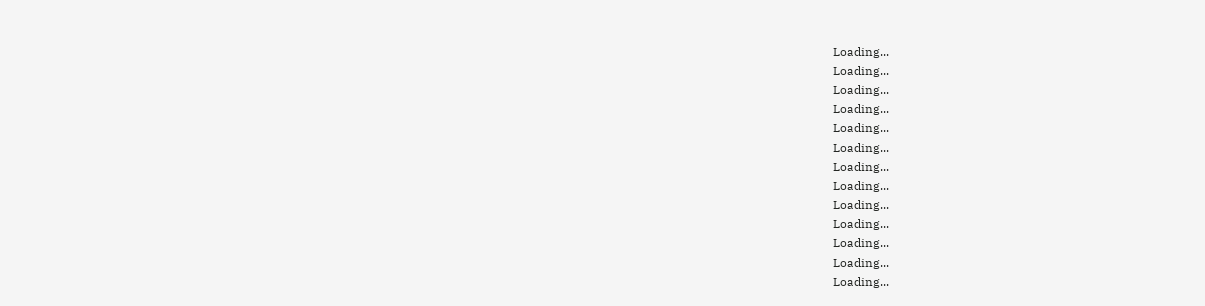Loading...
Loading...
Loading...
Loading...
Loading...
Loading...
Loading...
Loading...
Loading...
Loading...
Loading...
Loading...
Loading...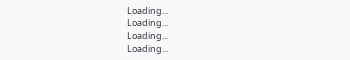Loading...
Loading...
Loading...
Loading...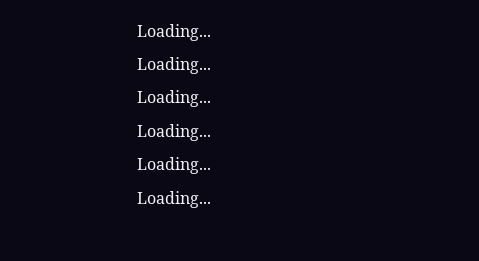Loading...
Loading...
Loading...
Loading...
Loading...
Loading...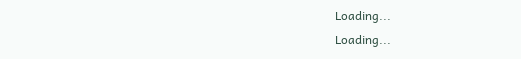Loading...
Loading...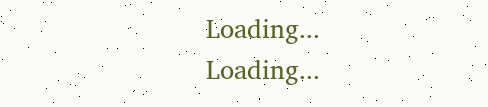Loading...
Loading...